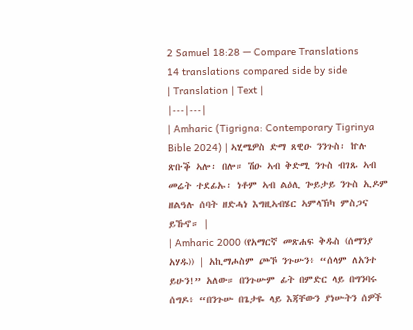2 Samuel 18:28 — Compare Translations
14 translations compared side by side
| Translation | Text |
|---|---|
| Amharic (Tigrigna: Contemporary Tigrinya Bible 2024) | ኣሂሜዎስ ድማ ጸዊዑ ንንጉስ፡ ኵሉ ጽቡቕ ኣሎ፡ በሎ። ሽዑ ኣብ ቅድሚ ንጉስ ብገጹ ኣብ መሬት ተደፊኡ፡ ነቶም ኣብ ልዕሊ ጐይታይ ንጉስ ኢዶም ዘልዓሉ ሰባት ዘድሓነ እግዚኣብሄር ኣምላኽካ ምስጋና ይኹኖ። |
| Amharic 2000 (የአማርኛ መጽሐፍ ቅዱስ (ሰማንያ አሃዱ)) | አኪማሖስም ጮኾ ንጉሡን፥ “ሰላም ለአንተ ይሁን!” አለው። በንጉሡም ፊት በምድር ላይ በግንባሩ ሰግዶ፥ “በንጉሡ በጌታዬ ላይ እጃቸውን ያነሡትን ሰዎች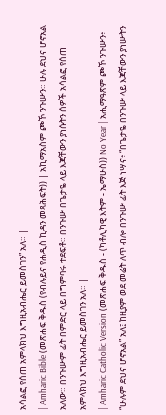አሳልፎ የሰጠ አምላክህ እግዚአብሔር ይመስገን” አለ። |
| Amharic Bible (መጽሐፍ ቅዱስ (የብሉይና የሐዲስ ኪዳን መጻሕፍት)) | አኪማአስም ጮኾ ንጉሡን። ሁሉ ደህና ሆኖአል አለው። በንጉሡም ፊት በምድር ላይ በግምባሩ ተደፍቶ። በንጉሡ በጌታዬ ላይ እጃቸውን ያነሱትን ሰዎች አሳልፎ የሰጠ አምላክህ እግዚአብሔር ይመስገን አለ። |
| Amharic Catholic Version (መጽሐፍ ቅዱስ - (ካቶሊካዊ እትም - ኤማሁስ)) No Year | አሒማዓጽም ጮኾ ንጉሡን፥ “ሁሉም ደህና ሆኖአል” አለ፤ ከዚያም ወደ መሬት ለጥ ብሎ በንጉሡ ፊት እጅ ነሣና፥ “በጌታዬ በንጉሡ ላይ እጃቸውን ያነሡትን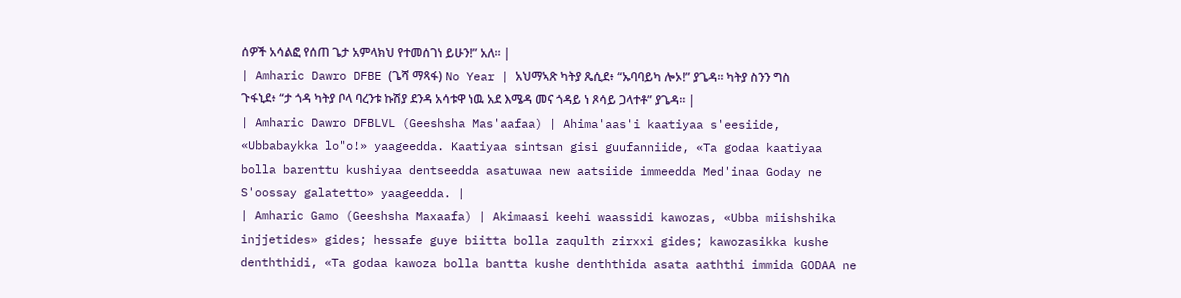ሰዎች አሳልፎ የሰጠ ጌታ አምላክህ የተመሰገነ ይሁን!” አለ። |
| Amharic Dawro DFBE (ጌሻ ማጻፋ) No Year | አህማኣጽ ካትያ ጼሲደ፥ “ኡባባይካ ሎኦ!” ያጌዳ። ካትያ ስንን ግስ ጉፋኒደ፥ “ታ ጎዳ ካትያ ቦላ ባረንቱ ኩሽያ ደንዳ አሳቱዋ ነዉ አደ እሜዳ መና ጎዳይ ነ ጾሳይ ጋላተቶ” ያጌዳ። |
| Amharic Dawro DFBLVL (Geeshsha Mas'aafaa) | Ahima'aas'i kaatiyaa s'eesiide, «Ubbabaykka lo"o!» yaageedda. Kaatiyaa sintsan gisi guufanniide, «Ta godaa kaatiyaa bolla barenttu kushiyaa dentseedda asatuwaa new aatsiide immeedda Med'inaa Goday ne S'oossay galatetto» yaageedda. |
| Amharic Gamo (Geeshsha Maxaafa) | Akimaasi keehi waassidi kawozas, «Ubba miishshika injjetides» gides; hessafe guye biitta bolla zaqulth zirxxi gides; kawozasikka kushe denththidi, «Ta godaa kawoza bolla bantta kushe denththida asata aaththi immida GODAA ne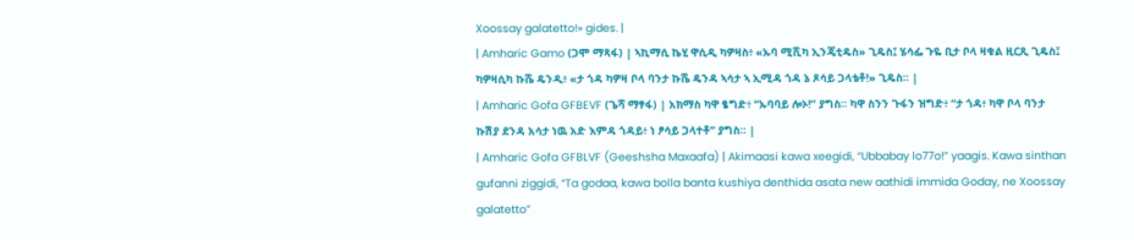Xoossay galatetto!» gides. |
| Amharic Gamo (ጋሞ ማጻፋ) | ኣኪማሲ ኬሂ ዋሲዲ ካዎዛስ፥ «ኡባ ሚሺካ ኢንጄቲዴስ» ጊዴስ፤ ሄሳፌ ጉዬ ቢታ ቦላ ዛቁል ዚርጺ ጊዴስ፤ ካዎዛሲካ ኩሼ ዴንዲ፥ «ታ ጎዳ ካዎዛ ቦላ ባንታ ኩሼ ዴንዳ ኣሳታ ኣ ኢሚዳ ጎዳ ኔ ጾሳይ ጋላቴቶ!» ጊዴስ። |
| Amharic Gofa GFBEVF (ጌሻ ማፃፋ) | አክማስ ካዋ ፄግድ፥ “ኡባባይ ሎኦ!” ያግስ። ካዋ ስንን ጉፋን ዝግድ፥ “ታ ጎዳ፥ ካዋ ቦላ ባንታ ኩሽያ ደንዳ አሳታ ነዉ አድ እምዳ ጎዳይ፥ ነ ፆሳይ ጋላተቶ” ያግስ። |
| Amharic Gofa GFBLVF (Geeshsha Maxaafa) | Akimaasi kawa xeegidi, “Ubbabay lo77o!” yaagis. Kawa sinthan gufanni ziggidi, “Ta godaa, kawa bolla banta kushiya denthida asata new aathidi immida Goday, ne Xoossay galatetto”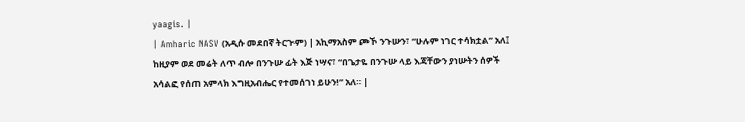yaagis. |
| Amharic NASV (አዲሱ መደበኛ ትርጒም) | አኪማአስም ጮኾ ንጉሡን፣ “ሁሉም ነገር ተሳክቷል” አለ፤ ከዚያም ወደ መሬት ለጥ ብሎ በንጉሡ ፊት እጅ ነሣና፣ “በጌታዬ በንጉሡ ላይ እጃቸውን ያነሡትን ሰዎች አሳልፎ የሰጠ አምላክ እግዚአብሔር የተመሰገነ ይሁን!” አለ። |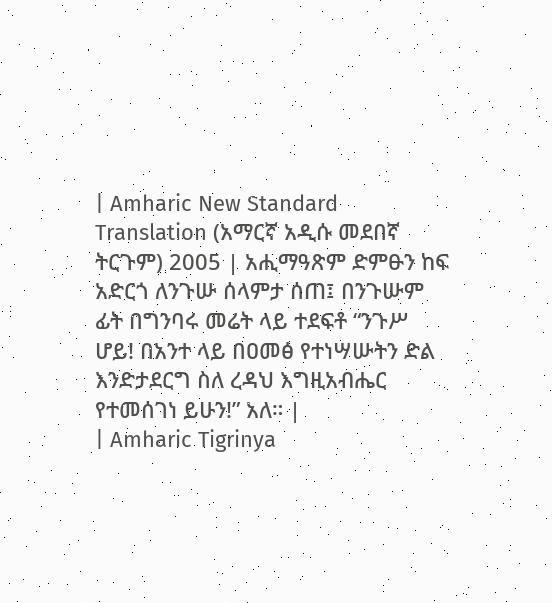| Amharic New Standard Translation (አማርኛ አዲሱ መደበኛ ትርጉም) 2005 | አሒማዓጽም ድምፁን ከፍ አድርጎ ለንጉሡ ሰላምታ ሰጠ፤ በንጉሡም ፊት በግንባሩ መሬት ላይ ተደፍቶ “ንጉሥ ሆይ! በአንተ ላይ በዐመፅ የተነሣሡትን ድል እንድታደርግ ስለ ረዳህ እግዚአብሔር የተመሰገነ ይሁን!” አለ። |
| Amharic Tigrinya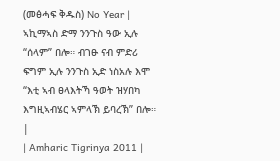(መፅሓፍ ቅዱስ) No Year | ኣኪማኣስ ድማ ንንጉስ ዓው ኢሉ “ሰላም” በሎ። ብገፁ ናብ ምድሪ ፍግም ኢሉ ንንጉስ ኢድ ነስአሉ እሞ “እቲ ኣብ ፀላእትኻ ዓወት ዝሃበካ እግዚኣብሄር ኣምላኽ ይባረኽ” በሎ። |
| Amharic Tigrinya 2011 |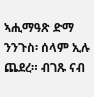ኣሒማዓጽ ድማ ንንጉስ፡ ሰላም ኢሉ ጨደረ። ብገጹ ናብ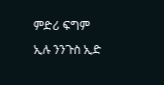ምድሪ ፍግም ኢሉ ንንጉስ ኢድ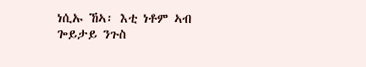ነሲኡ ኸኣ፡ እቲ ነቶም ኣብ ጐይታይ ንጉስ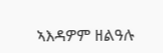ኣእዳዎም ዘልዓሉ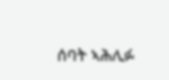ሰባት ኣሕሊፉ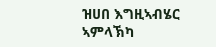ዝሀበ እግዚኣብሄር ኣምላኽካ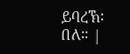ይባረኽ፡ በለ። |